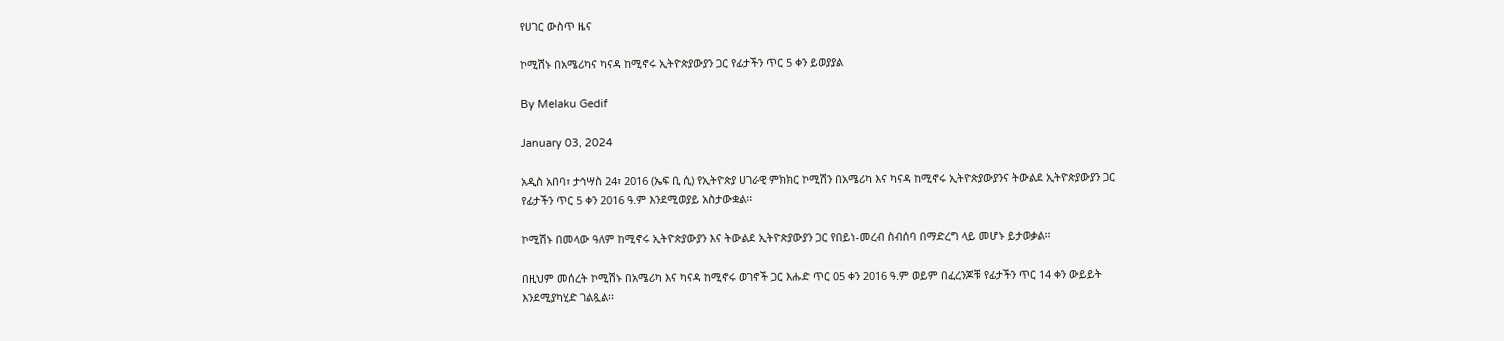የሀገር ውስጥ ዜና

ኮሚሽኑ በአሜሪካና ካናዳ ከሚኖሩ ኢትዮጵያውያን ጋር የፊታችን ጥር 5 ቀን ይወያያል

By Melaku Gedif

January 03, 2024

አዲስ አበባ፣ ታኅሣስ 24፣ 2016 (ኤፍ ቢ ሲ) የኢትዮጵያ ሀገራዊ ምክክር ኮሚሽን በአሜሪካ እና ካናዳ ከሚኖሩ ኢትዮጵያውያንና ትውልደ ኢትዮጵያውያን ጋር የፊታችን ጥር 5 ቀን 2016 ዓ.ም እንደሚወያይ አስታውቋል፡፡

ኮሚሽኑ በመላው ዓለም ከሚኖሩ ኢትዮጵያውያን እና ትውልደ ኢትዮጵያውያን ጋር የበይነ-መረብ ስብሰባ በማድረግ ላይ መሆኑ ይታወቃል፡፡

በዚህም መሰረት ኮሚሽኑ በአሜሪካ እና ካናዳ ከሚኖሩ ወገኖች ጋር እሑድ ጥር 05 ቀን 2016 ዓ.ም ወይም በፈረንጆቹ የፊታችን ጥር 14 ቀን ውይይት እንደሚያካሂድ ገልጿል፡፡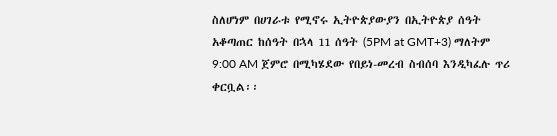ስለሆነም በሀገራቱ የሚኖሩ ኢትዮጵያውያን በኢትዮጵያ ሰዓት አቆጣጠር ከሰዓት በኋላ 11 ሰዓት (5PM at GMT+3) ማለትም 9:00 AM ጀምሮ በሚካሄደው የበይነ-መረብ ስብሰባ እንዲካፈሉ ጥሪ ቀርቧል፡፡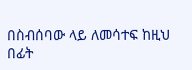በስብሰባው ላይ ለመሳተፍ ከዚህ በፊት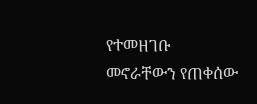የተመዘገቡ መኖራቸውን የጠቀሰው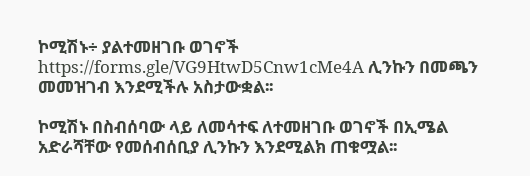ኮሚሽኑ÷ ያልተመዘገቡ ወገኖች https://forms.gle/VG9HtwD5Cnw1cMe4A ሊንኩን በመጫን መመዝገብ እንደሚችሉ አስታውቋል፡፡

ኮሚሽኑ በስብሰባው ላይ ለመሳተፍ ለተመዘገቡ ወገኖች በኢሜል አድራሻቸው የመሰብሰቢያ ሊንኩን እንደሚልክ ጠቁሟል፡፡